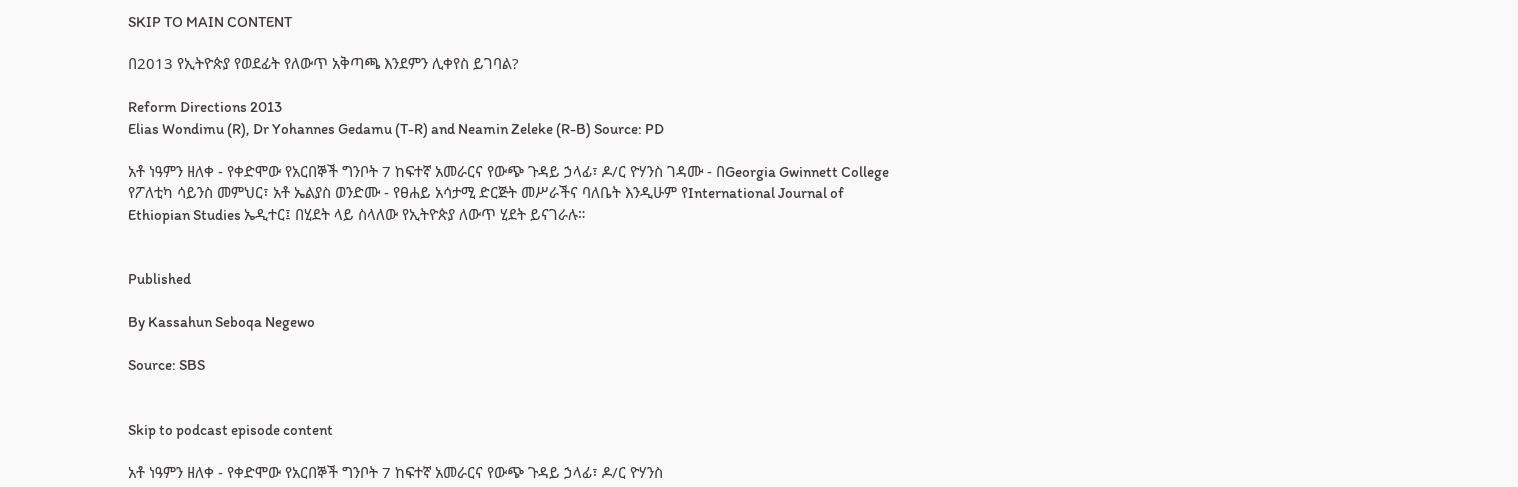SKIP TO MAIN CONTENT

በ2013 የኢትዮጵያ የወደፊት የለውጥ አቅጣጫ እንደምን ሊቀየስ ይገባል?

Reform Directions 2013
Elias Wondimu (R), Dr Yohannes Gedamu (T-R) and Neamin Zeleke (R-B) Source: PD

አቶ ነዓምን ዘለቀ - የቀድሞው የአርበኞች ግንቦት 7 ከፍተኛ አመራርና የውጭ ጉዳይ ኃላፊ፣ ዶ/ር ዮሃንስ ገዳሙ - በGeorgia Gwinnett College የፖለቲካ ሳይንስ መምህር፣ አቶ ኤልያስ ወንድሙ - የፀሐይ አሳታሚ ድርጅት መሥራችና ባለቤት እንዲሁም የInternational Journal of Ethiopian Studies ኤዲተር፤ በሂደት ላይ ስላለው የኢትዮጵያ ለውጥ ሂደት ይናገራሉ።


Published

By Kassahun Seboqa Negewo

Source: SBS


Skip to podcast episode content

አቶ ነዓምን ዘለቀ - የቀድሞው የአርበኞች ግንቦት 7 ከፍተኛ አመራርና የውጭ ጉዳይ ኃላፊ፣ ዶ/ር ዮሃንስ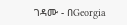ገዳሙ - በGeorgia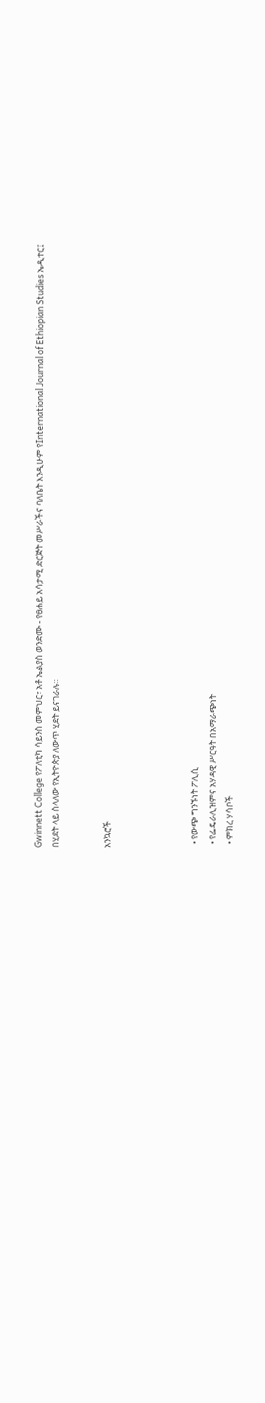Gwinnett College የፖለቲካ ሳይንስ መምህር፣ አቶ ኤልያስ ወንድሙ - የፀሐይ አሳታሚ ድርጅት መሥራችና ባለቤት እንዲሁም የInternational Journal of Ethiopian Studies ኤዲተር፤ በሂደት ላይ ስላለው የኢትዮጵያ ለውጥ ሂደት ይናገራሉ።


አንኳሮች




  • የውጭ ግንኙነት ፖሊሲ
  • የፌዴራሊዝምና አሃዳዊ ሥርዓት በአማራጭነት
  • ምክረ ሃሳቦች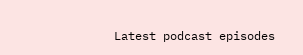Latest podcast episodes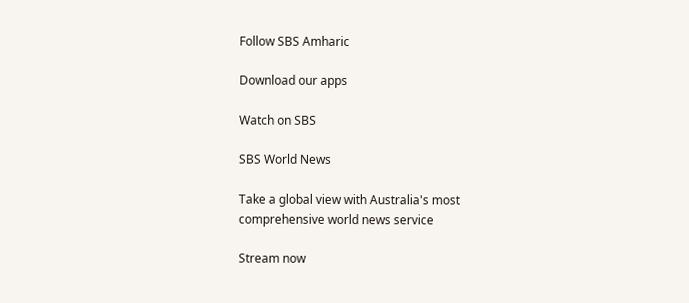Follow SBS Amharic

Download our apps

Watch on SBS

SBS World News

Take a global view with Australia's most comprehensive world news service

Stream now